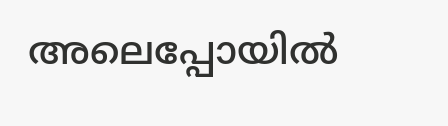അലെപ്പോയില്‍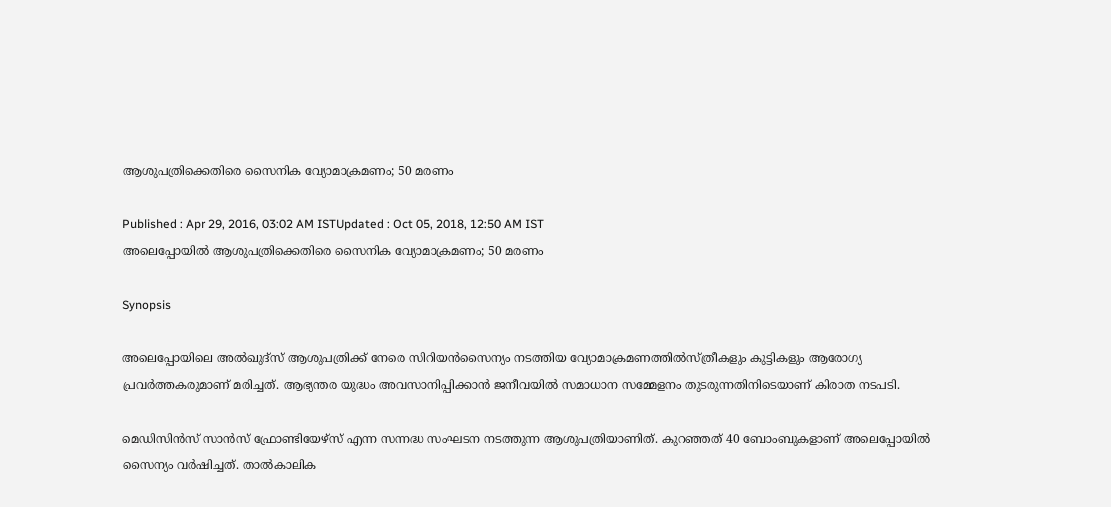ആശുപത്രിക്കെതിരെ സൈനിക വ്യോമാക്രമണം; 50 മരണം

Published : Apr 29, 2016, 03:02 AM ISTUpdated : Oct 05, 2018, 12:50 AM IST
അലെപ്പോയില്‍ ആശുപത്രിക്കെതിരെ സൈനിക വ്യോമാക്രമണം; 50 മരണം

Synopsis

അലെപ്പോയിലെ അല്‍ഖുദ്‌സ് ആശുപത്രിക്ക് നേരെ സിറിയന്‍സൈന്യം നടത്തിയ വ്യോമാക്രമണത്തില്‍സ്ത്രീകളും കുട്ടികളും ആരോഗ്യ പ്രവര്‍ത്തകരുമാണ് മരിച്ചത്. ആഭ്യന്തര യുദ്ധം അവസാനിപ്പിക്കാന്‍ ജനീവയില്‍ സമാധാന സമ്മേളനം തുടരുന്നതിനിടെയാണ് കിരാത നടപടി.

മെഡിസിന്‍സ് സാന്‍സ് ഫ്രോണ്ടിയേഴ്‌സ് എന്ന സന്നദ്ധ സംഘടന നടത്തുന്ന ആശുപത്രിയാണിത്. കുറഞ്ഞത് 40 ബോംബുകളാണ് അലെപ്പോയില്‍ സൈന്യം വര്‍ഷിച്ചത്. താല്‍കാലിക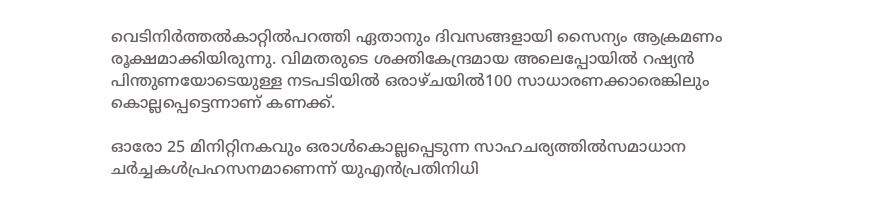വെടിനിര്‍ത്തല്‍കാറ്റില്‍പറത്തി ഏതാനും ദിവസങ്ങളായി സൈന്യം ആക്രമണം രൂക്ഷമാക്കിയിരുന്നു. വിമതരുടെ ശക്തികേന്ദ്രമായ അലെപ്പോയില്‍ റഷ്യന്‍ പിന്തുണയോടെയുള്ള നടപടിയില്‍ ഒരാഴ്ചയില്‍100 സാധാരണക്കാരെങ്കിലും കൊല്ലപ്പെട്ടെന്നാണ് കണക്ക്.

ഓരോ 25 മിനിറ്റിനകവും ഒരാള്‍കൊല്ലപ്പെടുന്ന സാഹചര്യത്തില്‍സമാധാന ചര്‍ച്ചകള്‍പ്രഹസനമാണെന്ന് യുഎന്‍പ്രതിനിധി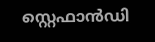സ്റ്റെഫാന്‍ഡി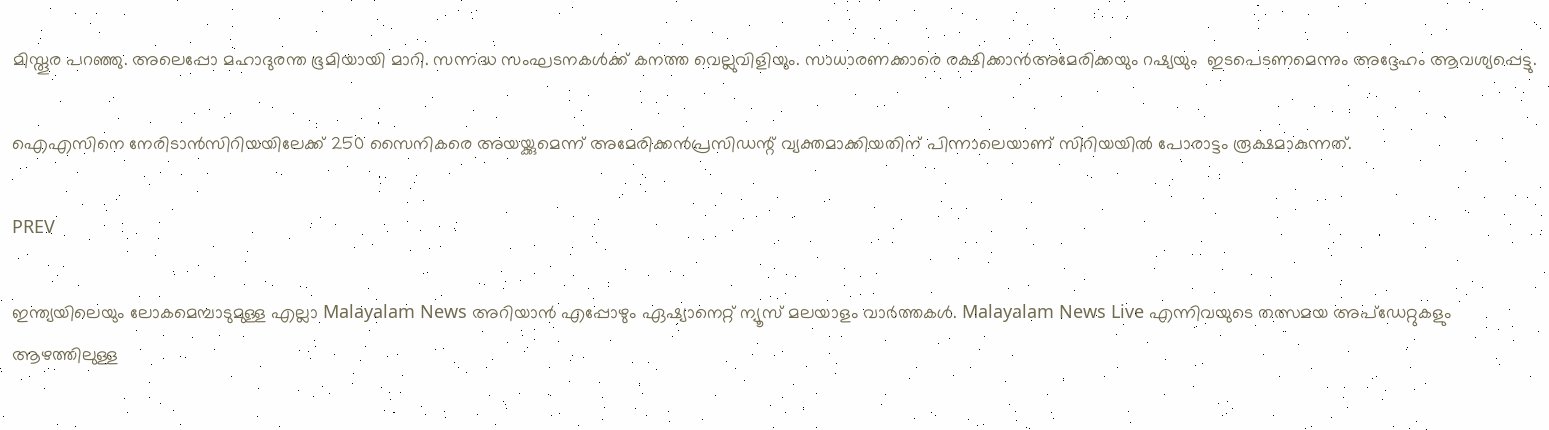മിസ്തൂര പറഞ്ഞു. അലെപ്പോ മഹാദുരന്ത ഭൂമിയായി മാറി. സന്നദ്ധ സംഘടനകള്‍ക്ക് കനത്ത വെല്ലുവിളിയും. സാധാരണക്കാരെ രക്ഷിക്കാന്‍അമേരിക്കയും റഷ്യയും  ഇടപെടണമെന്നും അദ്ദേഹം ആവശ്യപ്പെട്ടു.

ഐഎസിനെ നേരിടാന്‍സിറിയയിലേക്ക് 250 സൈനികരെ അയയ്ക്കുമെന്ന് അമേരിക്കന്‍പ്രസിഡന്റ് വ്യക്തമാക്കിയതിന് പിന്നാലെയാണ് സിറിയയില്‍ പോരാട്ടം രൂക്ഷമാകുന്നത്.

PREV

ഇന്ത്യയിലെയും ലോകമെമ്പാടുമുള്ള എല്ലാ Malayalam News അറിയാൻ എപ്പോഴും ഏഷ്യാനെറ്റ് ന്യൂസ് മലയാളം വാർത്തകൾ. Malayalam News Live എന്നിവയുടെ തത്സമയ അപ്‌ഡേറ്റുകളും ആഴത്തിലുള്ള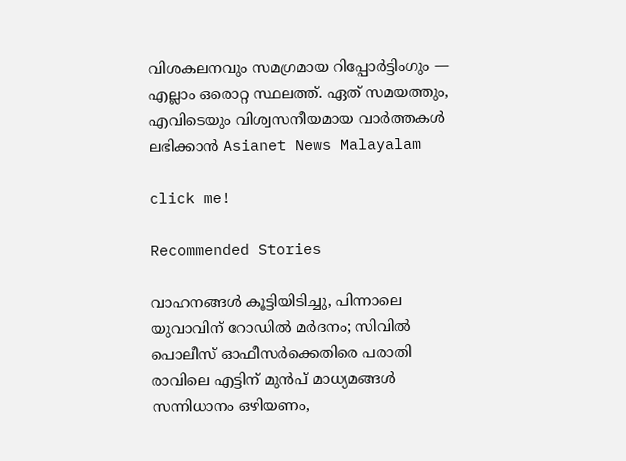വിശകലനവും സമഗ്രമായ റിപ്പോർട്ടിംഗും — എല്ലാം ഒരൊറ്റ സ്ഥലത്ത്. ഏത് സമയത്തും, എവിടെയും വിശ്വസനീയമായ വാർത്തകൾ ലഭിക്കാൻ Asianet News Malayalam

click me!

Recommended Stories

വാഹനങ്ങൾ കൂട്ടിയിടിച്ചു, പിന്നാലെ യുവാവിന് റോഡില്‍ മർദനം; സിവിൽ പൊലീസ് ഓഫീസർക്കെതിരെ പരാതി
രാവിലെ എട്ടിന് മുൻപ് മാധ്യമങ്ങൾ സന്നിധാനം ഒഴിയണം,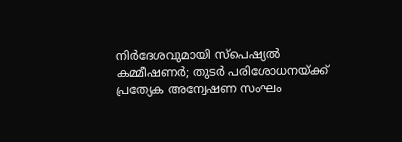നിർദേശവുമായി സ്പെഷ്യൽ കമ്മീഷണർ; തുട‍ർ പരിശോധനയ്ക്ക് പ്രത്യേക അന്വേഷണ സംഘം